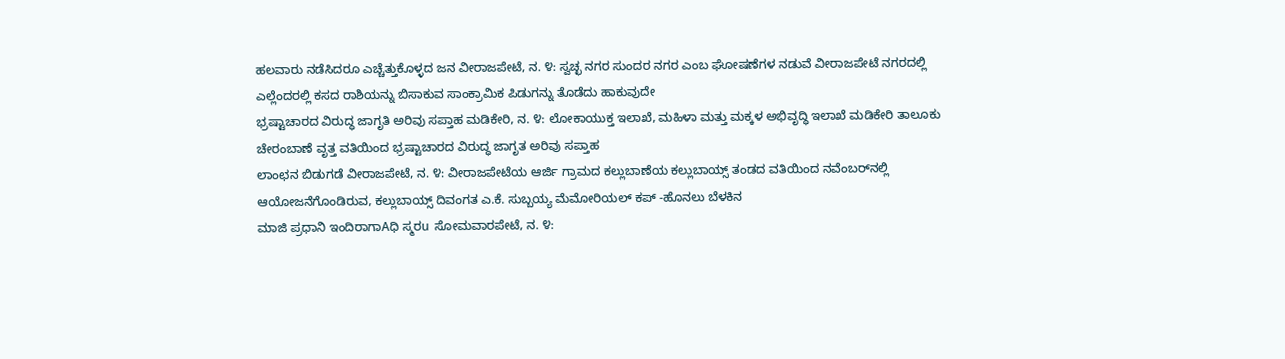ಹಲವಾರು ನಡೆಸಿದರೂ ಎಚ್ಚೆತ್ತುಕೊಳ್ಳದ ಜನ ವೀರಾಜಪೇಟೆ, ನ. ೪: ಸ್ವಚ್ಛ ನಗರ ಸುಂದರ ನಗರ ಎಂಬ ಘೋಷಣೆಗಳ ನಡುವೆ ವೀರಾಜಪೇಟೆ ನಗರದಲ್ಲಿ ಎಲ್ಲೆಂದರಲ್ಲಿ ಕಸದ ರಾಶಿಯನ್ನು ಬಿಸಾಕುವ ಸಾಂಕ್ರಾಮಿಕ ಪಿಡುಗನ್ನು ತೊಡೆದು ಹಾಕುವುದೇ
ಭ್ರಷ್ಟಾಚಾರದ ವಿರುದ್ಧ ಜಾಗೃತಿ ಅರಿವು ಸಪ್ತಾಹ ಮಡಿಕೇರಿ, ನ. ೪: ಲೋಕಾಯುಕ್ತ ಇಲಾಖೆ, ಮಹಿಳಾ ಮತ್ತು ಮಕ್ಕಳ ಅಭಿವೃದ್ಧಿ ಇಲಾಖೆ ಮಡಿಕೇರಿ ತಾಲೂಕು ಚೇರಂಬಾಣೆ ವೃತ್ತ ವತಿಯಿಂದ ಭ್ರಷ್ಟಾಚಾರದ ವಿರುದ್ಧ ಜಾಗೃತ ಅರಿವು ಸಪ್ತಾಹ
ಲಾಂಛನ ಬಿಡುಗಡೆ ವೀರಾಜಪೇಟೆ, ನ. ೪: ವೀರಾಜಪೇಟೆಯ ಆರ್ಜಿ ಗ್ರಾಮದ ಕಲ್ಲುಬಾಣೆಯ ಕಲ್ಲುಬಾಯ್ಸ್ ತಂಡದ ವತಿಯಿಂದ ನವೆಂಬರ್‌ನಲ್ಲಿ ಆಯೋಜನೆಗೊಂಡಿರುವ, ಕಲ್ಲುಬಾಯ್ಸ್ ದಿವಂಗತ ಎ.ಕೆ. ಸುಬ್ಬಯ್ಯ ಮೆಮೋರಿಯಲ್ ಕಪ್ -ಹೊನಲು ಬೆಳಕಿನ
ಮಾಜಿ ಪ್ರಧಾನಿ ಇಂದಿರಾಗಾAಧಿ ಸ್ಮರu ಸೋಮವಾರಪೇಟೆ, ನ. ೪: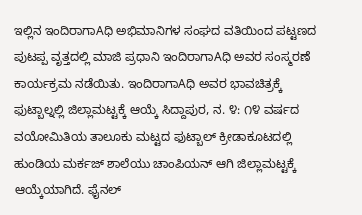ಇಲ್ಲಿನ ಇಂದಿರಾಗಾAಧಿ ಅಭಿಮಾನಿಗಳ ಸಂಘದ ವತಿಯಿಂದ ಪಟ್ಟಣದ ಪುಟಪ್ಪ ವೃತ್ತದಲ್ಲಿ ಮಾಜಿ ಪ್ರಧಾನಿ ಇಂದಿರಾಗಾAಧಿ ಅವರ ಸಂಸ್ಮರಣೆ ಕಾರ್ಯಕ್ರಮ ನಡೆಯಿತು. ಇಂದಿರಾಗಾAಧಿ ಅವರ ಭಾವಚಿತ್ರಕ್ಕೆ
ಫುಟ್ಬಾಲ್ನಲ್ಲಿ ಜಿಲ್ಲಾಮಟ್ಟಕ್ಕೆ ಆಯ್ಕೆ ಸಿದ್ದಾಪುರ, ನ. ೪: ೧೪ ವರ್ಷದ ವಯೋಮಿತಿಯ ತಾಲೂಕು ಮಟ್ಟದ ಫುಟ್ಬಾಲ್ ಕ್ರೀಡಾಕೂಟದಲ್ಲಿ ಹುಂಡಿಯ ಮರ್ಕಜ್ ಶಾಲೆಯು ಚಾಂಪಿಯನ್ ಆಗಿ ಜಿಲ್ಲಾಮಟ್ಟಕ್ಕೆ ಆಯ್ಕೆಯಾಗಿದೆ. ಫೈನಲ್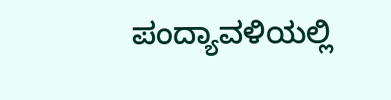ಪಂದ್ಯಾವಳಿಯಲ್ಲಿ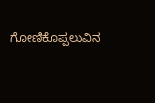ಗೋಣಿಕೊಪ್ಪಲುವಿನ